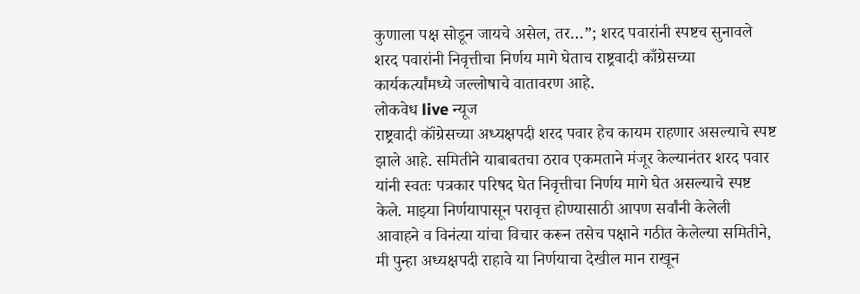कुणाला पक्ष सोडून जायचे असेल, तर…”; शरद पवारांनी स्पष्टच सुनावले
शरद पवारांनी निवृत्तीचा निर्णय मागे घेताच राष्ट्रवादी काँग्रेसच्या कार्यकर्त्यांमध्ये जल्लोषाचे वातावरण आहे.
लोकवेध live न्यूज
राष्ट्रवादी कॉंग्रेसच्या अध्यक्षपदी शरद पवार हेच कायम राहणार असल्याचे स्पष्ट झाले आहे. समितीने याबाबतचा ठराव एकमताने मंजूर केल्यानंतर शरद पवार यांनी स्वतः पत्रकार परिषद घेत निवृत्तीचा निर्णय मागे घेत असल्याचे स्पष्ट केले. माझ्या निर्णयापासून परावृत्त होण्यासाठी आपण सर्वांनी केलेली आवाहने व विनंत्या यांचा विचार करून तसेच पक्षाने गठीत केलेल्या समितीने, मी पुन्हा अध्यक्षपदी राहावे या निर्णयाचा देखील मान राखून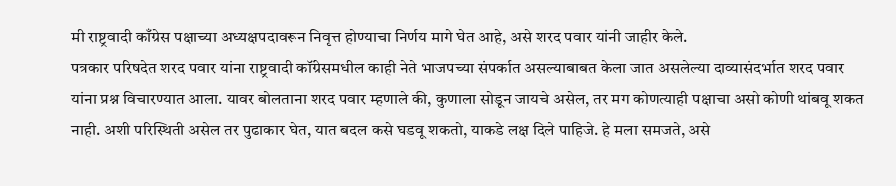मी राष्ट्रवादी काँग्रेस पक्षाच्या अध्यक्षपदावरून निवृत्त होण्याचा निर्णय मागे घेत आहे, असे शरद पवार यांनी जाहीर केले.
पत्रकार परिषदेत शरद पवार यांना राष्ट्रवादी कॉंग्रेसमधील काही नेते भाजपच्या संपर्कात असल्याबाबत केला जात असलेल्या दाव्यासंदर्भात शरद पवार यांना प्रश्न विचारण्यात आला. यावर बोलताना शरद पवार म्हणाले की, कुणाला सोडून जायचे असेल, तर मग कोणत्याही पक्षाचा असो कोणी थांबवू शकत नाही. अशी परिस्थिती असेल तर पुढाकार घेत, यात बदल कसे घडवू शकतो, याकडे लक्ष दिले पाहिजे. हे मला समजते, असे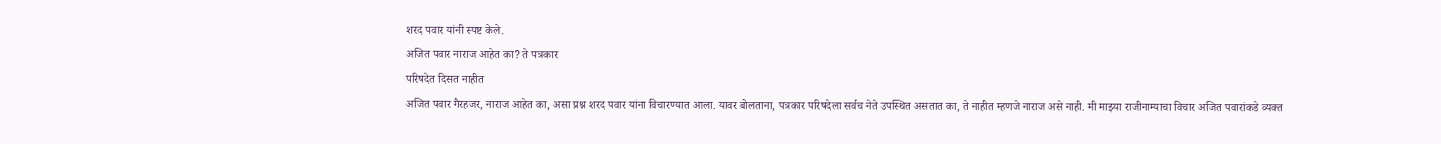शरद पवार यांनी स्पष्ट केले.
अजित पवार नाराज आहेत का? ते पत्रकार
परिषदेत दिसत नाहीत
अजित पवार गैरहजर, नाराज आहेत का, असा प्रश्न शरद पवार यांना विचारण्यात आला. यावर बोलताना, पत्रकार परिषदेला सर्वच नेते उपस्थित असतात का, ते नाहीत म्हणजे नाराज असे नाही. मी माझ्या राजीनाम्याचा विचार अजित पवारांकडे व्यक्त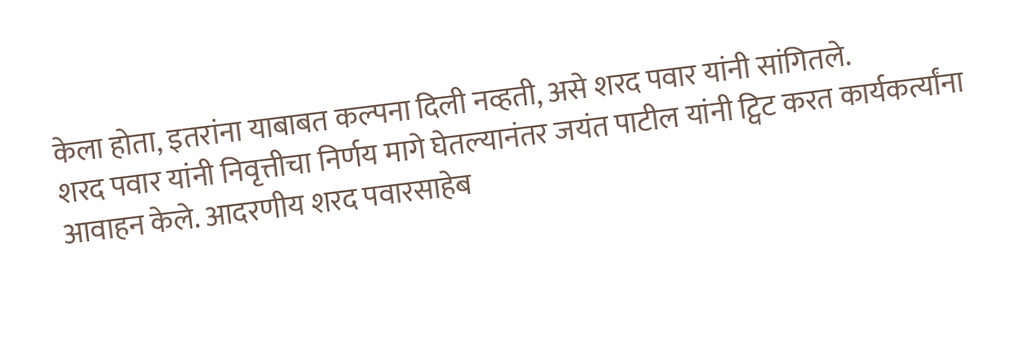केला होता, इतरांना याबाबत कल्पना दिली नव्हती, असे शरद पवार यांनी सांगितले.
शरद पवार यांनी निवृत्तीचा निर्णय मागे घेतल्यानंतर जयंत पाटील यांनी ट्विट करत कार्यकर्त्यांना आवाहन केले. आदरणीय शरद पवारसाहेब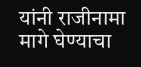यांनी राजीनामा मागे घेण्याचा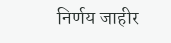निर्णय जाहीर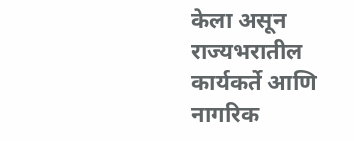केला असून राज्यभरातील कार्यकर्ते आणि नागरिक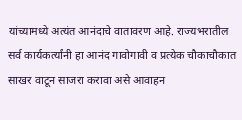यांच्यामध्ये अत्यंत आनंदाचे वातावरण आहे. राज्यभरातील सर्व कार्यकर्त्यांनी हा आनंद गावोगावी व प्रत्येक चौकाचौकात साखर वाटून साजरा करावा असे आवाहन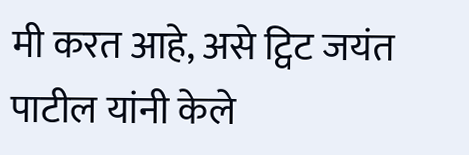मी करत आहे, असे ट्विट जयंत पाटील यांनी केले